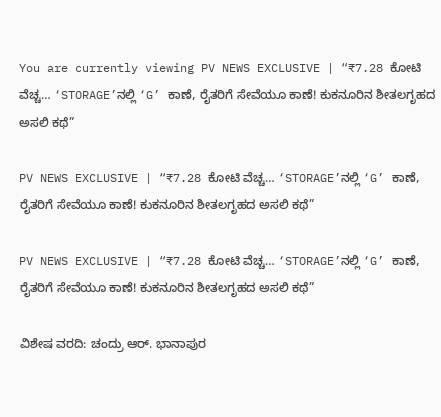You are currently viewing PV NEWS EXCLUSIVE | “₹7.28 ಕೋಟಿ ವೆಚ್ಚ… ‘STORAGE’ನಲ್ಲಿ ‘G’ ಕಾಣೆ, ರೈತರಿಗೆ ಸೇವೆಯೂ ಕಾಣೆ! ಕುಕನೂರಿನ ಶೀತಲಗೃಹದ ಅಸಲಿ ಕಥೆ”

PV NEWS EXCLUSIVE | “₹7.28 ಕೋಟಿ ವೆಚ್ಚ… ‘STORAGE’ನಲ್ಲಿ ‘G’ ಕಾಣೆ, ರೈತರಿಗೆ ಸೇವೆಯೂ ಕಾಣೆ! ಕುಕನೂರಿನ ಶೀತಲಗೃಹದ ಅಸಲಿ ಕಥೆ”

PV NEWS EXCLUSIVE | “₹7.28 ಕೋಟಿ ವೆಚ್ಚ… ‘STORAGE’ನಲ್ಲಿ ‘G’ ಕಾಣೆ, ರೈತರಿಗೆ ಸೇವೆಯೂ ಕಾಣೆ! ಕುಕನೂರಿನ ಶೀತಲಗೃಹದ ಅಸಲಿ ಕಥೆ”

ವಿಶೇಷ ವರದಿ: ಚಂದ್ರು ಆರ್. ಭಾನಾಪುರ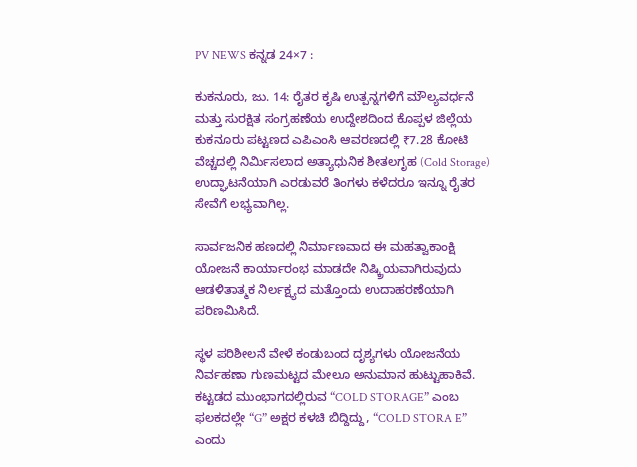PV NEWS ಕನ್ನಡ 24×7 :

ಕುಕನೂರು, ಜು. 14: ರೈತರ ಕೃಷಿ ಉತ್ಪನ್ನಗಳಿಗೆ ಮೌಲ್ಯವರ್ಧನೆ ಮತ್ತು ಸುರಕ್ಷಿತ ಸಂಗ್ರಹಣೆಯ ಉದ್ದೇಶದಿಂದ ಕೊಪ್ಪಳ ಜಿಲ್ಲೆಯ ಕುಕನೂರು ಪಟ್ಟಣದ ಎಪಿಎಂಸಿ ಆವರಣದಲ್ಲಿ ₹7.28 ಕೋಟಿ ವೆಚ್ಚದಲ್ಲಿ ನಿರ್ಮಿಸಲಾದ ಅತ್ಯಾಧುನಿಕ ಶೀತಲಗೃಹ (Cold Storage) ಉದ್ಘಾಟನೆಯಾಗಿ ಎರಡುವರೆ ತಿಂಗಳು ಕಳೆದರೂ ಇನ್ನೂ ರೈತರ ಸೇವೆಗೆ ಲಭ್ಯವಾಗಿಲ್ಲ.

ಸಾರ್ವಜನಿಕ ಹಣದಲ್ಲಿ ನಿರ್ಮಾಣವಾದ ಈ ಮಹತ್ವಾಕಾಂಕ್ಷಿ ಯೋಜನೆ ಕಾರ್ಯಾರಂಭ ಮಾಡದೇ ನಿಷ್ಕ್ರಿಯವಾಗಿರುವುದು ಆಡಳಿತಾತ್ಮಕ ನಿರ್ಲಕ್ಷ್ಯದ ಮತ್ತೊಂದು ಉದಾಹರಣೆಯಾಗಿ ಪರಿಣಮಿಸಿದೆ.

ಸ್ಥಳ ಪರಿಶೀಲನೆ ವೇಳೆ ಕಂಡುಬಂದ ದೃಶ್ಯಗಳು ಯೋಜನೆಯ ನಿರ್ವಹಣಾ ಗುಣಮಟ್ಟದ ಮೇಲೂ ಅನುಮಾನ ಹುಟ್ಟುಹಾಕಿವೆ. ಕಟ್ಟಡದ ಮುಂಭಾಗದಲ್ಲಿರುವ “COLD STORAGE” ಎಂಬ ಫಲಕದಲ್ಲೇ “G” ಅಕ್ಷರ ಕಳಚಿ ಬಿದ್ದಿದ್ದು, “COLD STORA E” ಎಂದು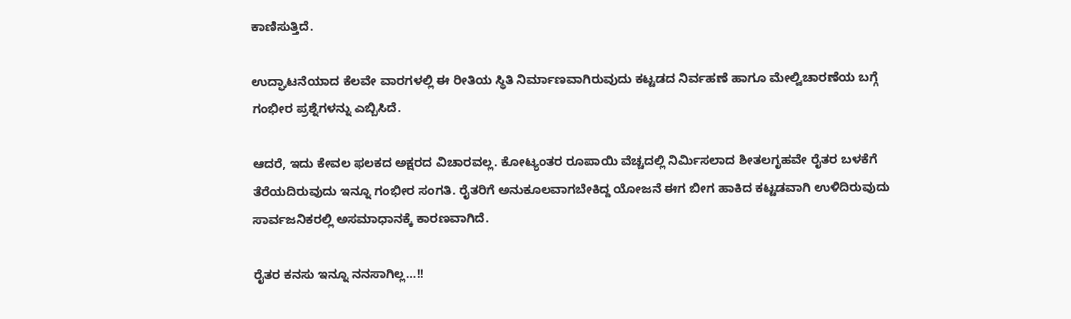ಕಾಣಿಸುತ್ತಿದೆ.

ಉದ್ಘಾಟನೆಯಾದ ಕೆಲವೇ ವಾರಗಳಲ್ಲಿ ಈ ರೀತಿಯ ಸ್ಥಿತಿ ನಿರ್ಮಾಣವಾಗಿರುವುದು ಕಟ್ಟಡದ ನಿರ್ವಹಣೆ ಹಾಗೂ ಮೇಲ್ವಿಚಾರಣೆಯ ಬಗ್ಗೆ ಗಂಭೀರ ಪ್ರಶ್ನೆಗಳನ್ನು ಎಬ್ಬಿಸಿದೆ.

ಆದರೆ, ಇದು ಕೇವಲ ಫಲಕದ ಅಕ್ಷರದ ವಿಚಾರವಲ್ಲ. ಕೋಟ್ಯಂತರ ರೂಪಾಯಿ ವೆಚ್ಚದಲ್ಲಿ ನಿರ್ಮಿಸಲಾದ ಶೀತಲಗೃಹವೇ ರೈತರ ಬಳಕೆಗೆ ತೆರೆಯದಿರುವುದು ಇನ್ನೂ ಗಂಭೀರ ಸಂಗತಿ. ರೈತರಿಗೆ ಅನುಕೂಲವಾಗಬೇಕಿದ್ದ ಯೋಜನೆ ಈಗ ಬೀಗ ಹಾಕಿದ ಕಟ್ಟಡವಾಗಿ ಉಳಿದಿರುವುದು ಸಾರ್ವಜನಿಕರಲ್ಲಿ ಅಸಮಾಧಾನಕ್ಕೆ ಕಾರಣವಾಗಿದೆ.

ರೈತರ ಕನಸು ಇನ್ನೂ ನನಸಾಗಿಲ್ಲ…!!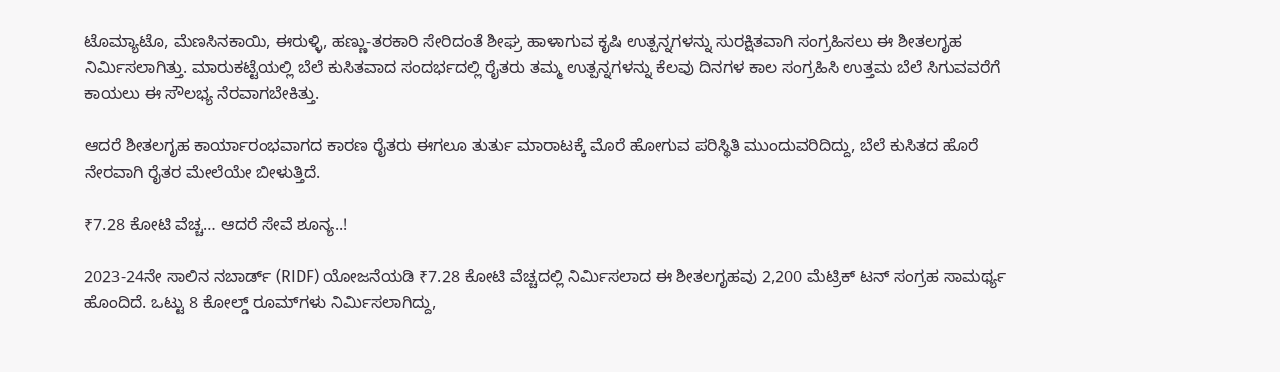ಟೊಮ್ಯಾಟೊ, ಮೆಣಸಿನಕಾಯಿ, ಈರುಳ್ಳಿ, ಹಣ್ಣು-ತರಕಾರಿ ಸೇರಿದಂತೆ ಶೀಘ್ರ ಹಾಳಾಗುವ ಕೃಷಿ ಉತ್ಪನ್ನಗಳನ್ನು ಸುರಕ್ಷಿತವಾಗಿ ಸಂಗ್ರಹಿಸಲು ಈ ಶೀತಲಗೃಹ ನಿರ್ಮಿಸಲಾಗಿತ್ತು. ಮಾರುಕಟ್ಟೆಯಲ್ಲಿ ಬೆಲೆ ಕುಸಿತವಾದ ಸಂದರ್ಭದಲ್ಲಿ ರೈತರು ತಮ್ಮ ಉತ್ಪನ್ನಗಳನ್ನು ಕೆಲವು ದಿನಗಳ ಕಾಲ ಸಂಗ್ರಹಿಸಿ ಉತ್ತಮ ಬೆಲೆ ಸಿಗುವವರೆಗೆ ಕಾಯಲು ಈ ಸೌಲಭ್ಯ ನೆರವಾಗಬೇಕಿತ್ತು.

ಆದರೆ ಶೀತಲಗೃಹ ಕಾರ್ಯಾರಂಭವಾಗದ ಕಾರಣ ರೈತರು ಈಗಲೂ ತುರ್ತು ಮಾರಾಟಕ್ಕೆ ಮೊರೆ ಹೋಗುವ ಪರಿಸ್ಥಿತಿ ಮುಂದುವರಿದಿದ್ದು, ಬೆಲೆ ಕುಸಿತದ ಹೊರೆ ನೇರವಾಗಿ ರೈತರ ಮೇಲೆಯೇ ಬೀಳುತ್ತಿದೆ.

₹7.28 ಕೋಟಿ ವೆಚ್ಚ… ಆದರೆ ಸೇವೆ ಶೂನ್ಯ..!

2023-24ನೇ ಸಾಲಿನ ನಬಾರ್ಡ್ (RIDF) ಯೋಜನೆಯಡಿ ₹7.28 ಕೋಟಿ ವೆಚ್ಚದಲ್ಲಿ ನಿರ್ಮಿಸಲಾದ ಈ ಶೀತಲಗೃಹವು 2,200 ಮೆಟ್ರಿಕ್ ಟನ್ ಸಂಗ್ರಹ ಸಾಮರ್ಥ್ಯ ಹೊಂದಿದೆ. ಒಟ್ಟು 8 ಕೋಲ್ಡ್ ರೂಮ್‌ಗಳು ನಿರ್ಮಿಸಲಾಗಿದ್ದು,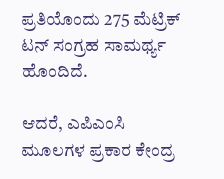ಪ್ರತಿಯೊಂದು 275 ಮೆಟ್ರಿಕ್ ಟನ್ ಸಂಗ್ರಹ ಸಾಮರ್ಥ್ಯ ಹೊಂದಿದೆ.

ಆದರೆ, ಎಪಿಎಂಸಿ ಮೂಲಗಳ ಪ್ರಕಾರ ಕೇಂದ್ರ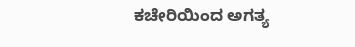ಕಚೇರಿಯಿಂದ ಅಗತ್ಯ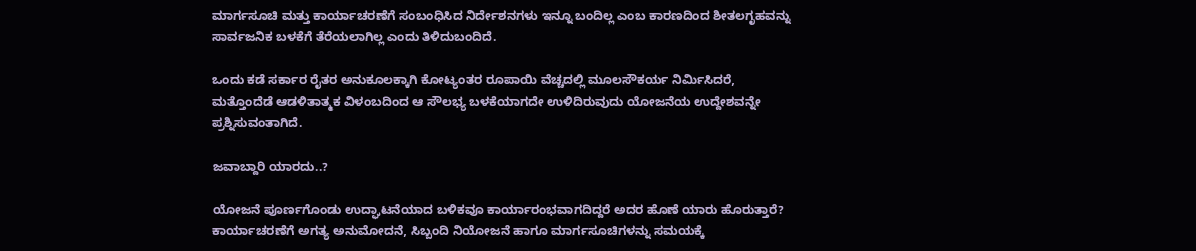ಮಾರ್ಗಸೂಚಿ ಮತ್ತು ಕಾರ್ಯಾಚರಣೆಗೆ ಸಂಬಂಧಿಸಿದ ನಿರ್ದೇಶನಗಳು ಇನ್ನೂ ಬಂದಿಲ್ಲ ಎಂಬ ಕಾರಣದಿಂದ ಶೀತಲಗೃಹವನ್ನು ಸಾರ್ವಜನಿಕ ಬಳಕೆಗೆ ತೆರೆಯಲಾಗಿಲ್ಲ ಎಂದು ತಿಳಿದುಬಂದಿದೆ.

ಒಂದು ಕಡೆ ಸರ್ಕಾರ ರೈತರ ಅನುಕೂಲಕ್ಕಾಗಿ ಕೋಟ್ಯಂತರ ರೂಪಾಯಿ ವೆಚ್ಚದಲ್ಲಿ ಮೂಲಸೌಕರ್ಯ ನಿರ್ಮಿಸಿದರೆ, ಮತ್ತೊಂದೆಡೆ ಆಡಳಿತಾತ್ಮಕ ವಿಳಂಬದಿಂದ ಆ ಸೌಲಭ್ಯ ಬಳಕೆಯಾಗದೇ ಉಳಿದಿರುವುದು ಯೋಜನೆಯ ಉದ್ದೇಶವನ್ನೇ ಪ್ರಶ್ನಿಸುವಂತಾಗಿದೆ.

ಜವಾಬ್ದಾರಿ ಯಾರದು..?

ಯೋಜನೆ ಪೂರ್ಣಗೊಂಡು ಉದ್ಘಾಟನೆಯಾದ ಬಳಿಕವೂ ಕಾರ್ಯಾರಂಭವಾಗದಿದ್ದರೆ ಅದರ ಹೊಣೆ ಯಾರು ಹೊರುತ್ತಾರೆ? ಕಾರ್ಯಾಚರಣೆಗೆ ಅಗತ್ಯ ಅನುಮೋದನೆ, ಸಿಬ್ಬಂದಿ ನಿಯೋಜನೆ ಹಾಗೂ ಮಾರ್ಗಸೂಚಿಗಳನ್ನು ಸಮಯಕ್ಕೆ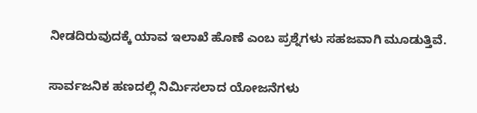ನೀಡದಿರುವುದಕ್ಕೆ ಯಾವ ಇಲಾಖೆ ಹೊಣೆ ಎಂಬ ಪ್ರಶ್ನೆಗಳು ಸಹಜವಾಗಿ ಮೂಡುತ್ತಿವೆ.

ಸಾರ್ವಜನಿಕ ಹಣದಲ್ಲಿ ನಿರ್ಮಿಸಲಾದ ಯೋಜನೆಗಳು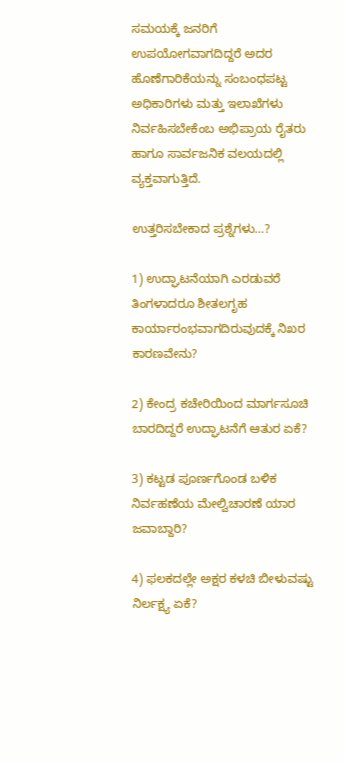ಸಮಯಕ್ಕೆ ಜನರಿಗೆ ಉಪಯೋಗವಾಗದಿದ್ದರೆ ಅದರ ಹೊಣೆಗಾರಿಕೆಯನ್ನು ಸಂಬಂಧಪಟ್ಟ ಅಧಿಕಾರಿಗಳು ಮತ್ತು ಇಲಾಖೆಗಳು ನಿರ್ವಹಿಸಬೇಕೆಂಬ ಅಭಿಪ್ರಾಯ ರೈತರು ಹಾಗೂ ಸಾರ್ವಜನಿಕ ವಲಯದಲ್ಲಿ ವ್ಯಕ್ತವಾಗುತ್ತಿದೆ.

ಉತ್ತರಿಸಬೇಕಾದ ಪ್ರಶ್ನೆಗಳು…?

1) ಉದ್ಘಾಟನೆಯಾಗಿ ಎರಡುವರೆ ತಿಂಗಳಾದರೂ ಶೀತಲಗೃಹ ಕಾರ್ಯಾರಂಭವಾಗದಿರುವುದಕ್ಕೆ ನಿಖರ ಕಾರಣವೇನು?

2) ಕೇಂದ್ರ ಕಚೇರಿಯಿಂದ ಮಾರ್ಗಸೂಚಿ ಬಾರದಿದ್ದರೆ ಉದ್ಘಾಟನೆಗೆ ಆತುರ ಏಕೆ?

3) ಕಟ್ಟಡ ಪೂರ್ಣಗೊಂಡ ಬಳಿಕ ನಿರ್ವಹಣೆಯ ಮೇಲ್ವಿಚಾರಣೆ ಯಾರ ಜವಾಬ್ದಾರಿ?

4) ಫಲಕದಲ್ಲೇ ಅಕ್ಷರ ಕಳಚಿ ಬೀಳುವಷ್ಟು ನಿರ್ಲಕ್ಷ್ಯ ಏಕೆ?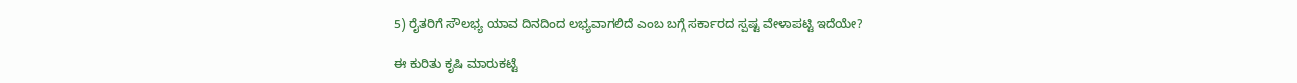5) ರೈತರಿಗೆ ಸೌಲಭ್ಯ ಯಾವ ದಿನದಿಂದ ಲಭ್ಯವಾಗಲಿದೆ ಎಂಬ ಬಗ್ಗೆ ಸರ್ಕಾರದ ಸ್ಪಷ್ಟ ವೇಳಾಪಟ್ಟಿ ಇದೆಯೇ?

ಈ ಕುರಿತು ಕೃಷಿ ಮಾರುಕಟ್ಟೆ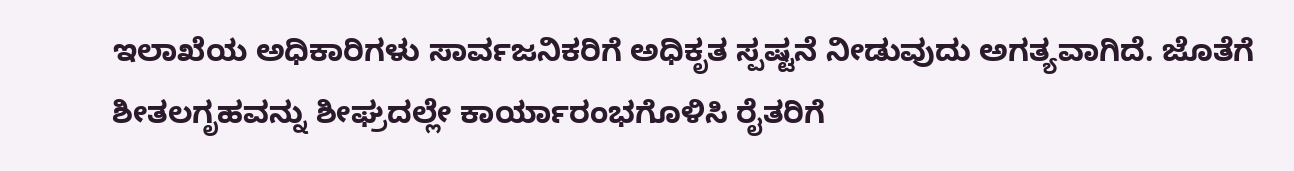ಇಲಾಖೆಯ ಅಧಿಕಾರಿಗಳು ಸಾರ್ವಜನಿಕರಿಗೆ ಅಧಿಕೃತ ಸ್ಪಷ್ಟನೆ ನೀಡುವುದು ಅಗತ್ಯವಾಗಿದೆ. ಜೊತೆಗೆ ಶೀತಲಗೃಹವನ್ನು ಶೀಘ್ರದಲ್ಲೇ ಕಾರ್ಯಾರಂಭಗೊಳಿಸಿ ರೈತರಿಗೆ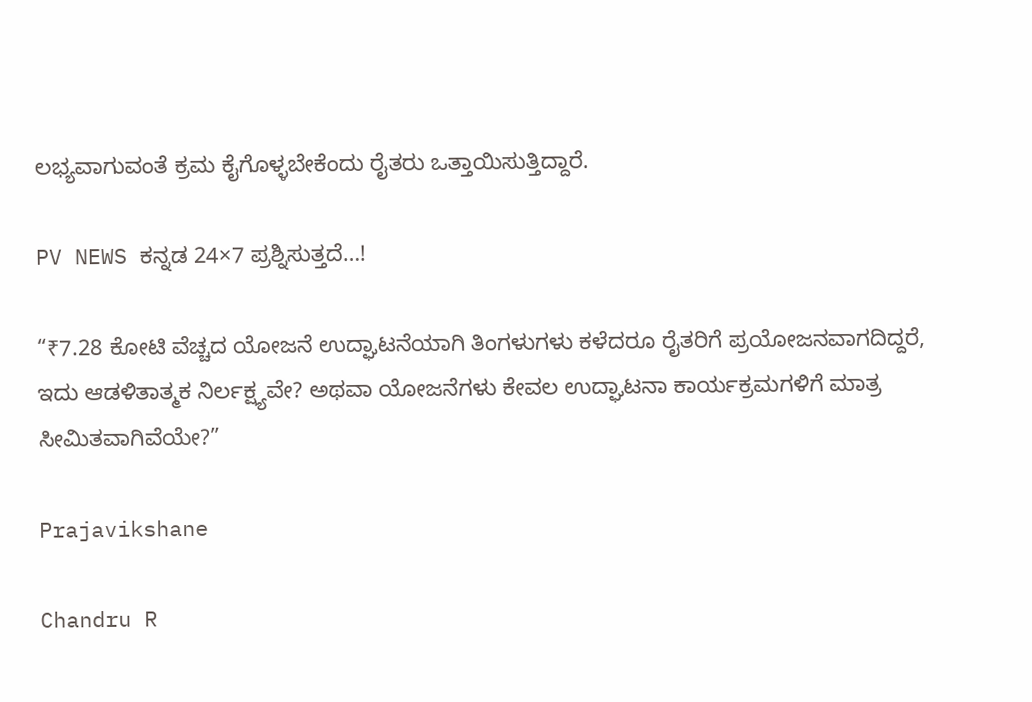ಲಭ್ಯವಾಗುವಂತೆ ಕ್ರಮ ಕೈಗೊಳ್ಳಬೇಕೆಂದು ರೈತರು ಒತ್ತಾಯಿಸುತ್ತಿದ್ದಾರೆ.

PV NEWS ಕನ್ನಡ 24×7 ಪ್ರಶ್ನಿಸುತ್ತದೆ…!

“₹7.28 ಕೋಟಿ ವೆಚ್ಚದ ಯೋಜನೆ ಉದ್ಘಾಟನೆಯಾಗಿ ತಿಂಗಳುಗಳು ಕಳೆದರೂ ರೈತರಿಗೆ ಪ್ರಯೋಜನವಾಗದಿದ್ದರೆ, ಇದು ಆಡಳಿತಾತ್ಮಕ ನಿರ್ಲಕ್ಷ್ಯವೇ? ಅಥವಾ ಯೋಜನೆಗಳು ಕೇವಲ ಉದ್ಘಾಟನಾ ಕಾರ್ಯಕ್ರಮಗಳಿಗೆ ಮಾತ್ರ ಸೀಮಿತವಾಗಿವೆಯೇ?”

Prajavikshane

Chandru R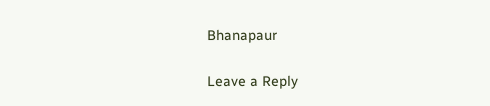Bhanapaur

Leave a Reply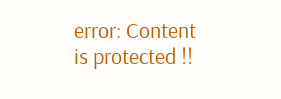error: Content is protected !!